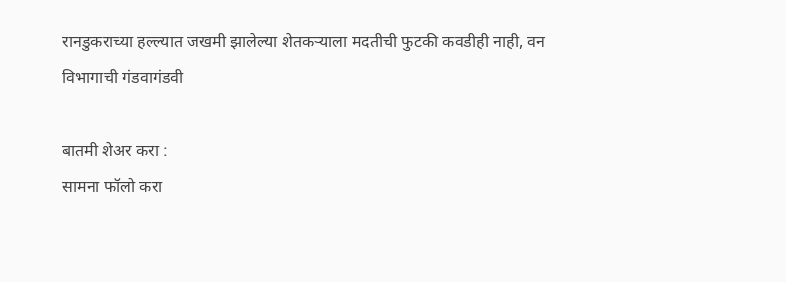रानडुकराच्या हल्ल्यात जखमी झालेल्या शेतकऱ्याला मदतीची फुटकी कवडीही नाही, वन विभागाची गंडवागंडवी

बातमी शेअर करा :
सामना फॉलो करा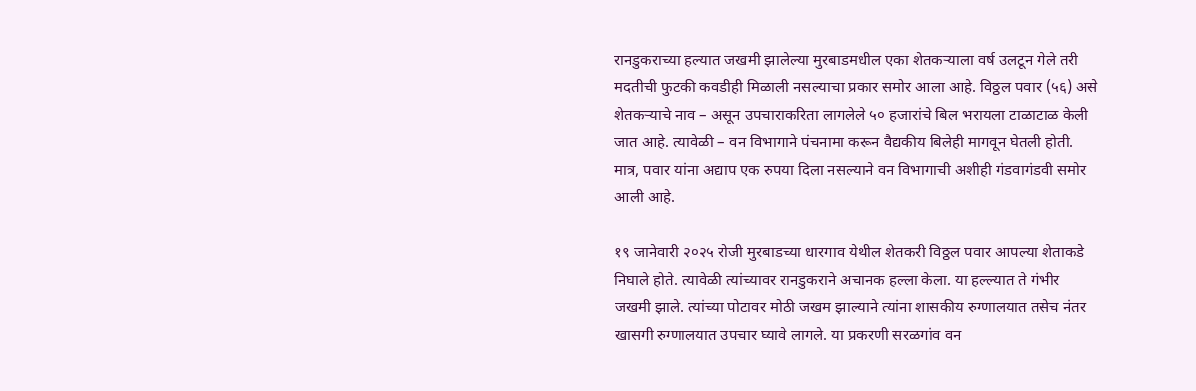रानडुकराच्या हल्यात जखमी झालेल्या मुरबाडमधील एका शेतकऱ्याला वर्ष उलटून गेले तरी मदतीची फुटकी कवडीही मिळाली नसल्याचा प्रकार समोर आला आहे. विठ्ठल पवार (५६) असे शेतकऱ्याचे नाव – असून उपचाराकरिता लागलेले ५० हजारांचे बिल भरायला टाळाटाळ केली जात आहे. त्यावेळी – वन विभागाने पंचनामा करून वैद्यकीय बिलेही मागवून घेतली होती. मात्र, पवार यांना अद्याप एक रुपया दिला नसल्याने वन विभागाची अशीही गंडवागंडवी समोर आली आहे.

१९ जानेवारी २०२५ रोजी मुरबाडच्या धारगाव येथील शेतकरी विठ्ठल पवार आपल्या शेताकडे निघाले होते. त्यावेळी त्यांच्यावर रानडुकराने अचानक हल्ला केला. या हल्ल्यात ते गंभीर जखमी झाले. त्यांच्या पोटावर मोठी जखम झाल्याने त्यांना शासकीय रुग्णालयात तसेच नंतर खासगी रुग्णालयात उपचार घ्यावे लागले. या प्रकरणी सरळगांव वन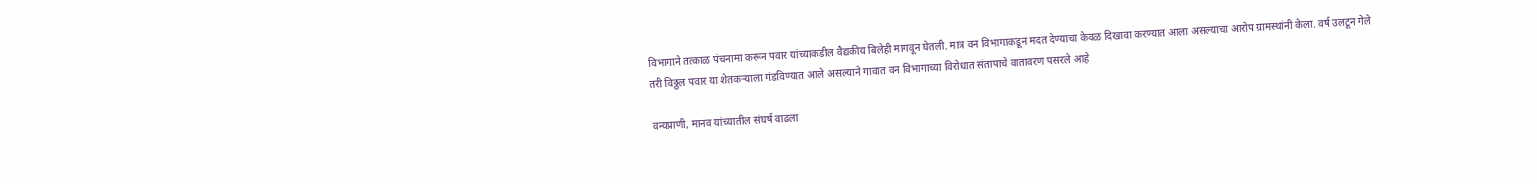विभागाने तत्काळ पंचनामा करून पवार यांच्याकडील वैद्यकीय बिलेही मागवून घेतली. मात्र वन विभागाकडून मदत देण्याचा केवळ दिखावा करण्यात आला असल्याचा आरोप ग्रामस्थांनी केला. वर्ष उलटून गेले तरी विठ्ठल पवार या शेतकऱ्याला गंडविण्यात आले असल्याने गावात वन विभागाच्या विरोधात संतापाचे वातावरण पसरले आहे

वन्यप्राणी, मानव यांच्यातील संघर्ष वाढला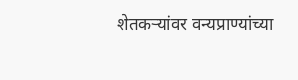शेतकऱ्यांवर वन्यप्राण्यांच्या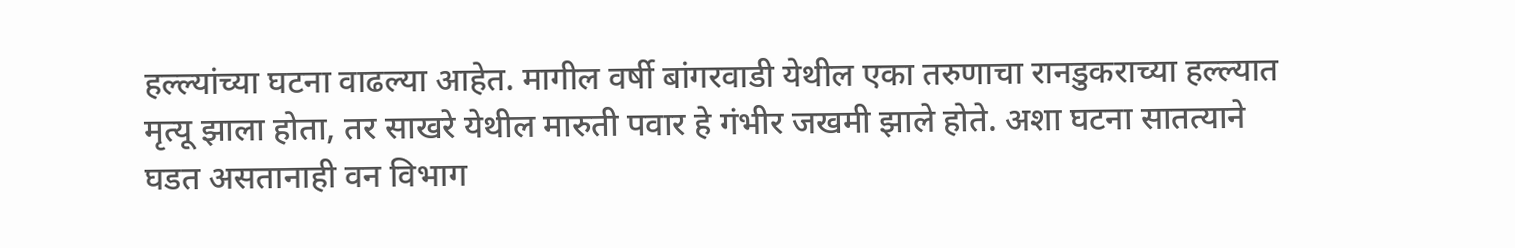हल्ल्यांच्या घटना वाढल्या आहेत. मागील वर्षी बांगरवाडी येथील एका तरुणाचा रानडुकराच्या हल्ल्यात मृत्यू झाला होता, तर साखरे येथील मारुती पवार हे गंभीर जखमी झाले होते. अशा घटना सातत्याने घडत असतानाही वन विभाग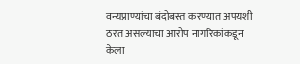वन्यप्राण्यांचा बंदोबस्त करण्यात अपयशी ठरत असल्याचा आरोप नागरिकांकडून केला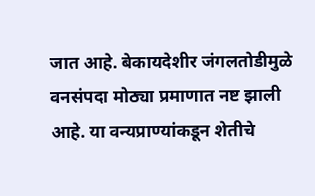जात आहे. बेकायदेशीर जंगलतोडीमुळे वनसंपदा मोठ्या प्रमाणात नष्ट झाली आहे. या वन्यप्राण्यांकडून शेतीचे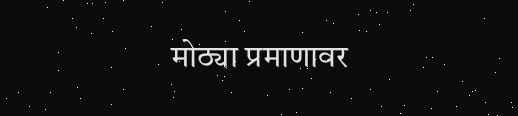मोठ्या प्रमाणावर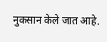नुकसान केले जात आहे.